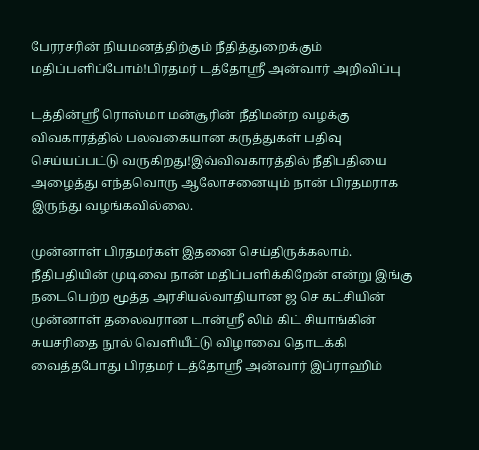பேரரசரின் நியமனத்திற்கும் நீதித்துறைக்கும் மதிப்பளிப்போம்!பிரதமர் டத்தோஸ்ரீ அன்வார் அறிவிப்பு

டத்தின்ஸ்ரீ ரொஸ்மா மன்சூரின் நீதிமன்ற வழக்கு விவகாரத்தில் பலவகையான கருத்துகள் பதிவு செய்யப்பட்டு வருகிறது!இவ்விவகாரத்தில் நீதிபதியை அழைத்து எந்தவொரு ஆலோசனையும் நான் பிரதமராக இருந்து வழங்கவில்லை.

முன்னாள் பிரதமர்கள் இதனை செய்திருக்கலாம். நீதிபதியின் முடிவை நான் மதிப்பளிக்கிறேன் என்று இங்கு நடைபெற்ற மூத்த அரசியல்வாதியான ஜ செ கட்சியின் முன்னாள் தலைவரான டான்ஸ்ரீ லிம் கிட் சியாங்கின் சுயசரிதை நூல் வெளியீட்டு விழாவை தொடக்கி வைத்தபோது பிரதமர் டத்தோஸ்ரீ அன்வார் இப்ராஹிம்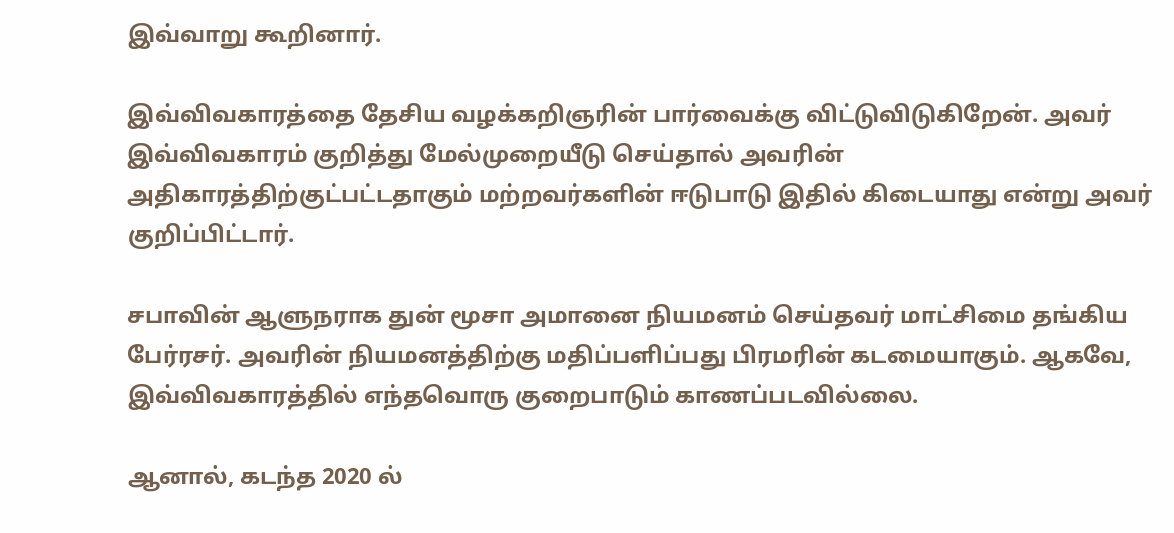இவ்வாறு கூறினார்.

இவ்விவகாரத்தை தேசிய வழக்கறிஞரின் பார்வைக்கு விட்டுவிடுகிறேன். அவர் இவ்விவகாரம் குறித்து மேல்முறையீடு செய்தால் அவரின் அதிகாரத்திற்குட்பட்டதாகும் மற்றவர்களின் ஈடுபாடு இதில் கிடையாது என்று அவர் குறிப்பிட்டார்.

சபாவின் ஆளுநராக துன் மூசா அமானை நியமனம் செய்தவர் மாட்சிமை தங்கிய பேர்ரசர். அவரின் நியமனத்திற்கு மதிப்பளிப்பது பிரமரின் கடமையாகும். ஆகவே, இவ்விவகாரத்தில் எந்தவொரு குறைபாடும் காணப்படவில்லை.

ஆனால், கடந்த 2020 ல்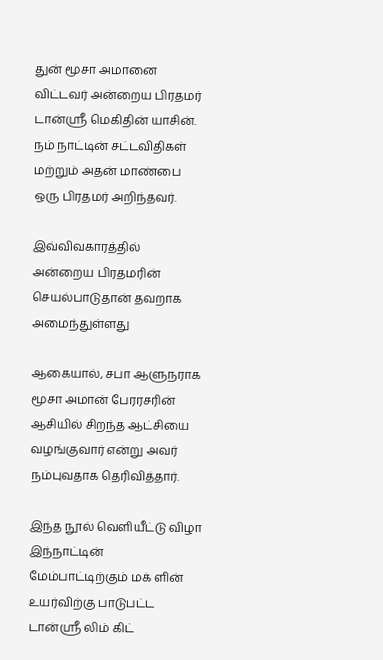துன் மூசா அமானை விட்டவர் அன்றைய பிரதமர் டான்ஸ்ரீ மெகிதின் யாசின். நம் நாட்டின் சட்டவிதிகள் மற்றும் அதன் மாண்பை ஒரு பிரதமர் அறிந்தவர்.

இவ்விவகாரத்தில் அன்றைய பிரதமரின் செயல்பாடுதான் தவறாக அமைந்துள்ளது

ஆகையால், சபா ஆளுநராக மூசா அமான் பேரரசரின் ஆசியில் சிறந்த ஆட்சியை வழங்குவார் என்று அவர் நம்புவதாக தெரிவித்தார்.

இந்த நூல் வெளியீட்டு விழா இந்நாட்டின் மேம்பாட்டிற்கும் மக் ளின் உயர்விற்கு பாடுபட்ட டான்ஸ்ரீ லிம் கிட்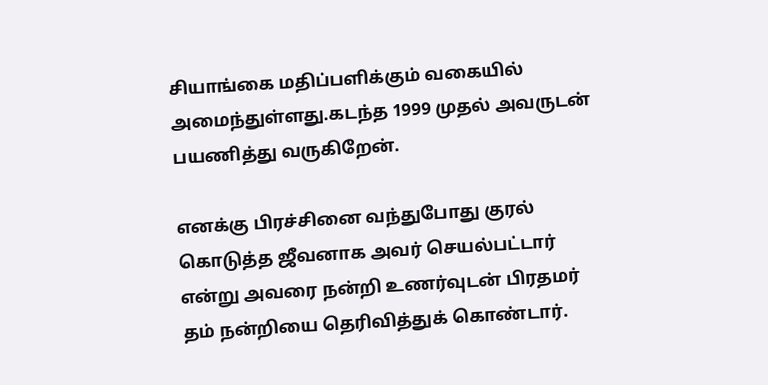சியாங்கை மதிப்பளிக்கும் வகையில் அமைந்துள்ளது.கடந்த 1999 முதல் அவருடன் பயணித்து வருகிறேன்.

எனக்கு பிரச்சினை வந்துபோது குரல் கொடுத்த ஜீவனாக அவர் செயல்பட்டார் என்று அவரை நன்றி உணர்வுடன் பிரதமர் தம் நன்றியை தெரிவித்துக் கொண்டார்.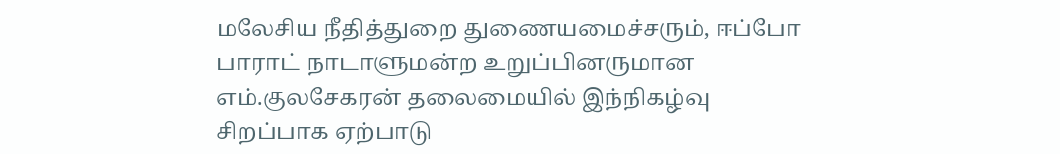மலேசிய நீதித்துறை துணையமைச்சரும், ஈப்போ பாராட் நாடாளுமன்ற உறுப்பினருமான எம்.குலசேகரன் தலைமையில் இந்நிகழ்வு சிறப்பாக ஏற்பாடு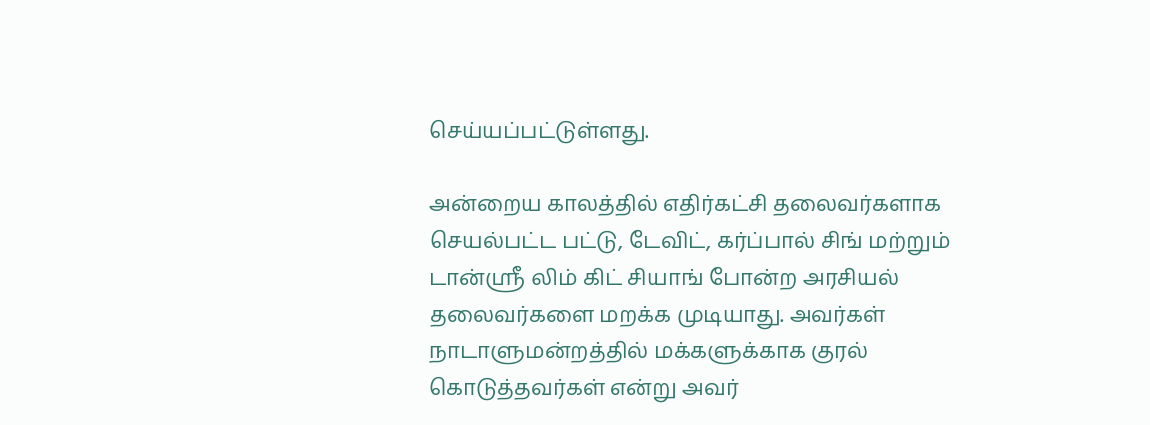செய்யப்பட்டுள்ளது.

அன்றைய காலத்தில் எதிர்கட்சி தலைவர்களாக செயல்பட்ட பட்டு, டேவிட், கர்ப்பால் சிங் மற்றும் டான்ஸ்ரீ லிம் கிட் சியாங் போன்ற அரசியல் தலைவர்களை மறக்க முடியாது. அவர்கள் நாடாளுமன்றத்தில் மக்களுக்காக குரல் கொடுத்தவர்கள் என்று அவர்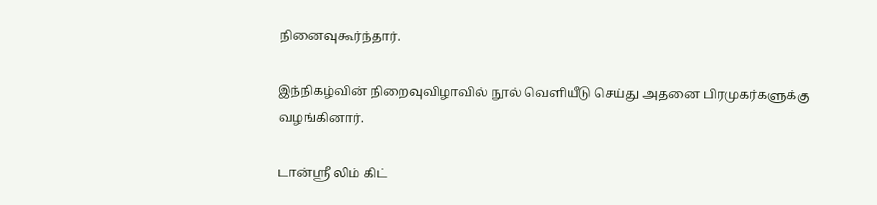நினைவுகூர்ந்தார்.

இந்நிகழ்வின் நிறைவுவிழாவில் நூல் வெளியீடு செய்து அதனை பிரமுகர்களுக்கு வழங்கினார்.

டான்ஸ்ரீ லிம் கிட்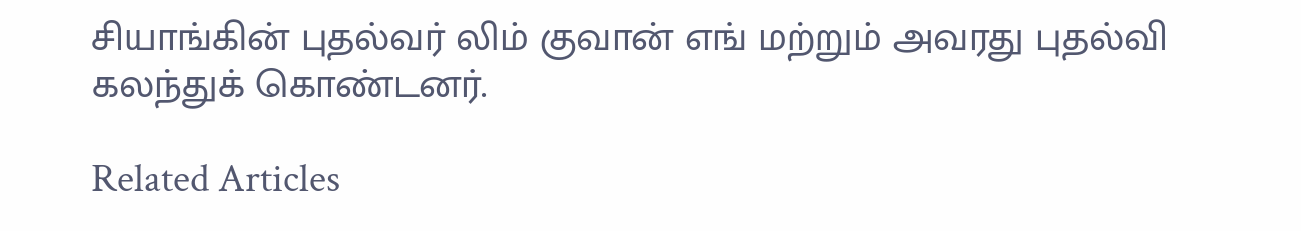சியாங்கின் புதல்வர் லிம் குவான் எங் மற்றும் அவரது புதல்வி கலந்துக் கொண்டனர்.

Related Articles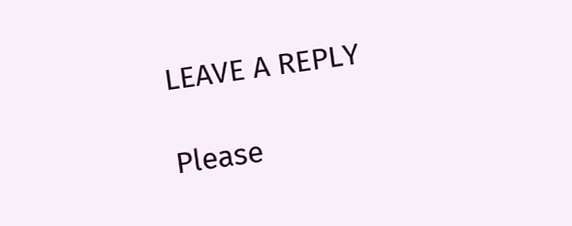LEAVE A REPLY

Please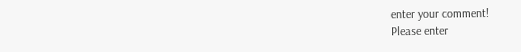enter your comment!
Please enter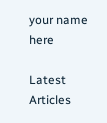your name here

Latest Articles